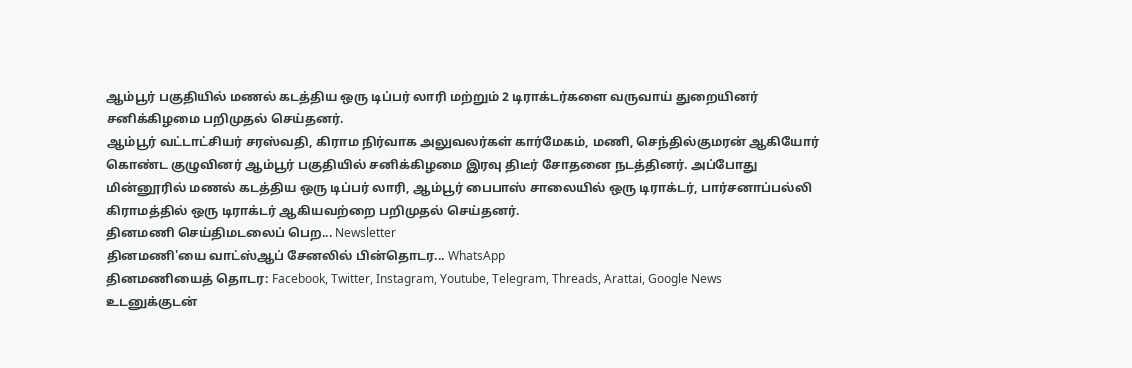ஆம்பூர் பகுதியில் மணல் கடத்திய ஒரு டிப்பர் லாரி மற்றும் 2 டிராக்டர்களை வருவாய் துறையினர் சனிக்கிழமை பறிமுதல் செய்தனர்.
ஆம்பூர் வட்டாட்சியர் சரஸ்வதி, கிராம நிர்வாக அலுவலர்கள் கார்மேகம், மணி, செந்தில்குமரன் ஆகியோர் கொண்ட குழுவினர் ஆம்பூர் பகுதியில் சனிக்கிழமை இரவு திடீர் சோதனை நடத்தினர். அப்போது மின்னூரில் மணல் கடத்திய ஒரு டிப்பர் லாரி, ஆம்பூர் பைபாஸ் சாலையில் ஒரு டிராக்டர், பார்சனாப்பல்லி கிராமத்தில் ஒரு டிராக்டர் ஆகியவற்றை பறிமுதல் செய்தனர்.
தினமணி செய்திமடலைப் பெற... Newsletter
தினமணி'யை வாட்ஸ்ஆப் சேனலில் பின்தொடர... WhatsApp
தினமணியைத் தொடர: Facebook, Twitter, Instagram, Youtube, Telegram, Threads, Arattai, Google News
உடனுக்குடன்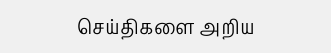செய்திகளை அறிய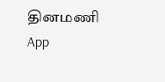தினமணி App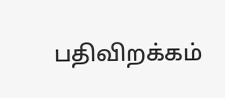பதிவிறக்கம்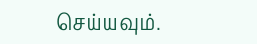செய்யவும்.